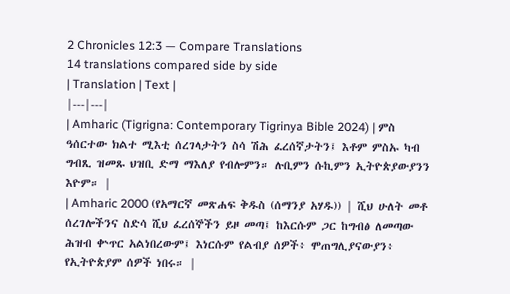2 Chronicles 12:3 — Compare Translations
14 translations compared side by side
| Translation | Text |
|---|---|
| Amharic (Tigrigna: Contemporary Tigrinya Bible 2024) | ምስ ዓሰርተው ክልተ ሚእቲ ሰረገላታትን ስሳ ሽሕ ፈረሰኛታትን፤ እቶም ምስኡ ካብ ግብጺ ዝመጹ ህዝቢ ድማ ማእለያ የብሎምን። ሉቢምን ሱኪምን ኢትዮጵያውያንን እዮም። |
| Amharic 2000 (የአማርኛ መጽሐፍ ቅዱስ (ሰማንያ አሃዱ)) | ሺህ ሁለት መቶ ሰረገሎችንና ስድሳ ሺህ ፈረሰኞችን ይዞ መጣ፤ ከእርሱም ጋር ከግብፅ ለመጣው ሕዝብ ቍጥር አልነበረውም፤ እነርሱም የልብያ ሰዎች፥ ሞጠግሊያናውያን፥ የኢትዮጵያም ሰዎች ነበሩ። |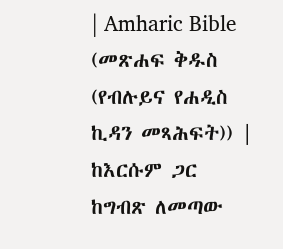| Amharic Bible (መጽሐፍ ቅዱስ (የብሉይና የሐዲስ ኪዳን መጻሕፍት)) | ከእርሱም ጋር ከግብጽ ለመጣው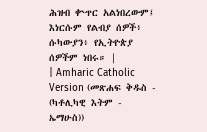ሕዝብ ቍጥር አልነበረውም፤ እነርሱም የልብያ ሰዎች፥ ሱካውያን፥ የኢትዮጵያ ሰዎችም ነበሩ። |
| Amharic Catholic Version (መጽሐፍ ቅዱስ - (ካቶሊካዊ እትም - ኤማሁስ))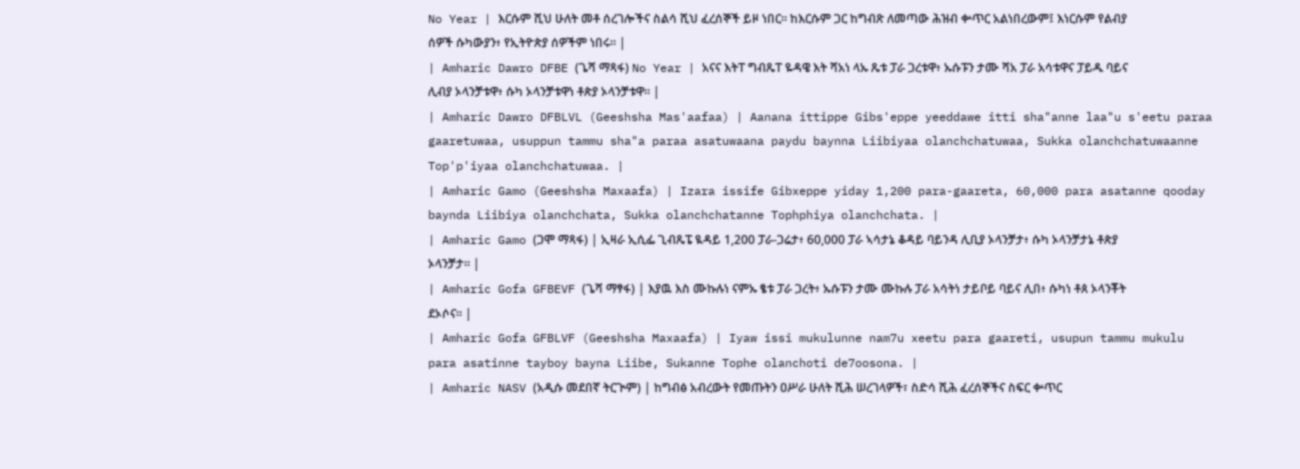No Year | እርሱም ሺህ ሁለት መቶ ሰረገሎችና ስልሳ ሺህ ፈረሰኞች ይዞ ነበር። ከእርሱም ጋር ከግብጽ ለመጣው ሕዝብ ቍጥር አልነበረውም፤ እነርሱም የልብያ ሰዎች ሱካውያን፥ የኢትዮጵያ ሰዎችም ነበሩ። |
| Amharic Dawro DFBE (ጌሻ ማጻፋ) No Year | አናና እትፐ ግብጼፐ ዬዳዌ እት ሻአነ ላኡ ጼቱ ፓራ ጋረቱዋ፥ ኡሱፑን ታሙ ሻአ ፓራ አሳቱዋና ፓይዱ ባይና ሊብያ ኦላንቻቱዋ፥ ሱካ ኦላንቻቱዋነ ቶጵያ ኦላንቻቱዋ። |
| Amharic Dawro DFBLVL (Geeshsha Mas'aafaa) | Aanana ittippe Gibs'eppe yeeddawe itti sha"anne laa"u s'eetu paraa gaaretuwaa, usuppun tammu sha"a paraa asatuwaana paydu baynna Liibiyaa olanchchatuwaa, Sukka olanchchatuwaanne Top'p'iyaa olanchchatuwaa. |
| Amharic Gamo (Geeshsha Maxaafa) | Izara issife Gibxeppe yiday 1,200 para-gaareta, 60,000 para asatanne qooday baynda Liibiya olanchchata, Sukka olanchchatanne Tophphiya olanchchata. |
| Amharic Gamo (ጋሞ ማጻፋ) | ኢዛራ ኢሲፌ ጊብጼፔ ዪዳይ 1,200 ፓራ-ጋሬታ፥ 60,000 ፓራ ኣሳታኔ ቆዳይ ባይንዳ ሊቢያ ኦላንቻታ፥ ሱካ ኦላንቻታኔ ቶጵያ ኦላንቻታ። |
| Amharic Gofa GFBEVF (ጌሻ ማፃፋ) | እያዉ እስ ሙኩሉነ ናምኡ ፄቱ ፓራ ጋረት፥ ኡሱፑን ታሙ ሙኩሉ ፓራ አሳትነ ታይቦይ ባይና ሊበ፥ ሱካነ ቶጰ ኦላንቾት ደኦሶና። |
| Amharic Gofa GFBLVF (Geeshsha Maxaafa) | Iyaw issi mukulunne nam7u xeetu para gaareti, usupun tammu mukulu para asatinne tayboy bayna Liibe, Sukanne Tophe olanchoti de7oosona. |
| Amharic NASV (አዲሱ መደበኛ ትርጒም) | ከግብፅ አብረውት የመጡትን ዐሥራ ሁለት ሺሕ ሠረገላዎች፣ ስድሳ ሺሕ ፈረሰኞችና ስፍር ቍጥር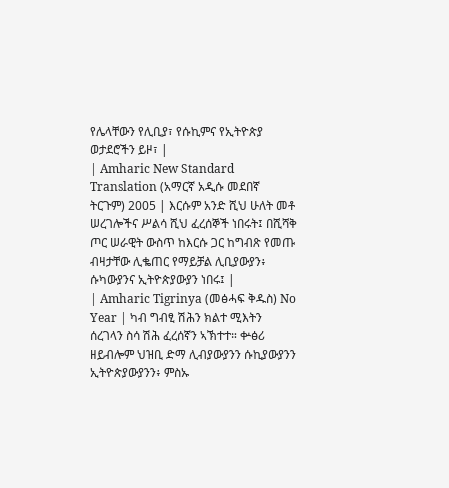የሌላቸውን የሊቢያ፣ የሱኪምና የኢትዮጵያ ወታደሮችን ይዞ፣ |
| Amharic New Standard Translation (አማርኛ አዲሱ መደበኛ ትርጉም) 2005 | እርሱም አንድ ሺህ ሁለት መቶ ሠረገሎችና ሥልሳ ሺህ ፈረሰኞች ነበሩት፤ በሺሻቅ ጦር ሠራዊት ውስጥ ከእርሱ ጋር ከግብጽ የመጡ ብዛታቸው ሊቈጠር የማይቻል ሊቢያውያን፥ ሱካውያንና ኢትዮጵያውያን ነበሩ፤ |
| Amharic Tigrinya (መፅሓፍ ቅዱስ) No Year | ካብ ግብፂ ሽሕን ክልተ ሚእትን ሰረገላን ስሳ ሽሕ ፈረሰኛን ኣኽተተ። ቍፅሪ ዘይብሎም ህዝቢ ድማ ሊብያውያንን ሱኪያውያንን ኢትዮጵያውያንን፥ ምስኡ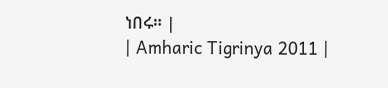ነበሩ። |
| Amharic Tigrinya 2011 |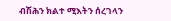ብሽሕን ክልተ ሚእትን ሰረገላን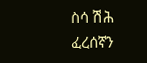ስሳ ሽሕ ፈረሰኛን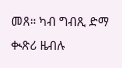መጸ። ካብ ግብጺ ድማ ቊጽሪ ዜብሉ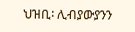ህዝቢ፡ ሊብያውያንን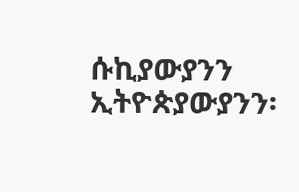ሱኪያውያንን ኢትዮጵያውያንን፡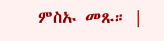ምስኡ መጹ። |